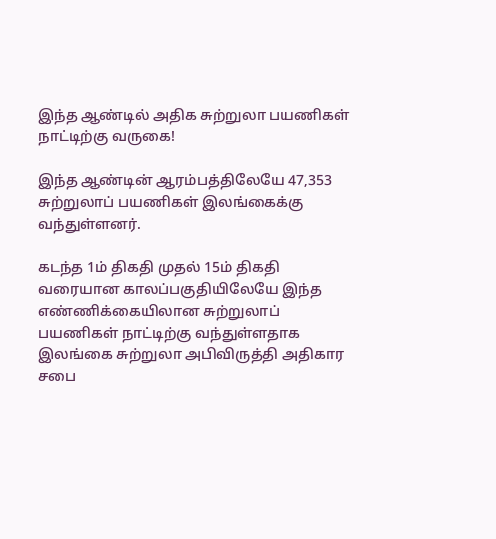இந்த ஆண்டில் அதிக சுற்றுலா பயணிகள் நாட்டிற்கு வருகை!

இந்த ஆண்டின் ஆரம்பத்திலேயே 47,353 சுற்றுலாப் பயணிகள் இலங்கைக்கு வந்துள்ளனர்.

கடந்த 1ம் திகதி முதல் 15ம் திகதி வரையான காலப்பகுதியிலேயே இந்த எண்ணிக்கையிலான சுற்றுலாப் பயணிகள் நாட்டிற்கு வந்துள்ளதாக இலங்கை சுற்றுலா அபிவிருத்தி அதிகார சபை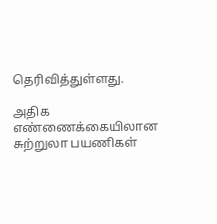தெரிவித்துள்ளது.

அதிக எண்ணைக்கையிலான சுற்றுலா பயணிகள்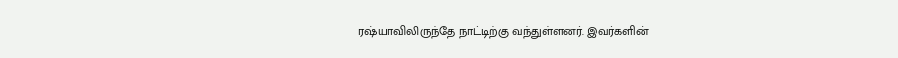ரஷ்யாவிலிருந்தே நாட்டிற்கு வந்துள்ளனர். இவர்களின்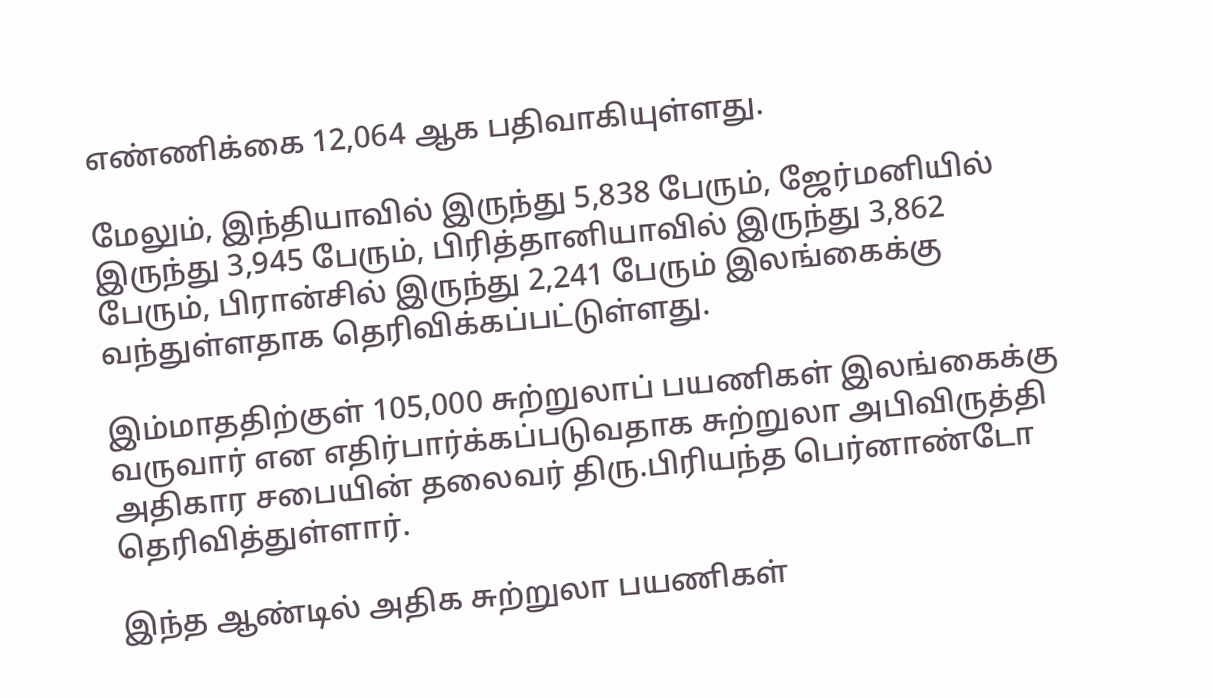எண்ணிக்கை 12,064 ஆக பதிவாகியுள்ளது.

மேலும், இந்தியாவில் இருந்து 5,838 பேரும், ஜேர்மனியில் இருந்து 3,945 பேரும், பிரித்தானியாவில் இருந்து 3,862 பேரும், பிரான்சில் இருந்து 2,241 பேரும் இலங்கைக்கு வந்துள்ளதாக தெரிவிக்கப்பட்டுள்ளது.

இம்மாததிற்குள் 105,000 சுற்றுலாப் பயணிகள் இலங்கைக்கு வருவார் என எதிர்பார்க்கப்படுவதாக சுற்றுலா அபிவிருத்தி அதிகார சபையின் தலைவர் திரு.பிரியந்த பெர்னாண்டோ தெரிவித்துள்ளார்.

இந்த ஆண்டில் அதிக சுற்றுலா பயணிகள்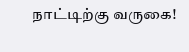நாட்டிற்கு வருகை!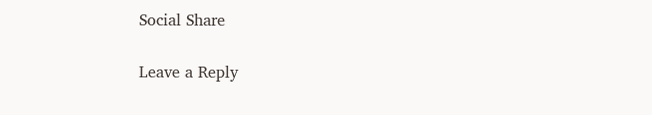Social Share

Leave a Reply